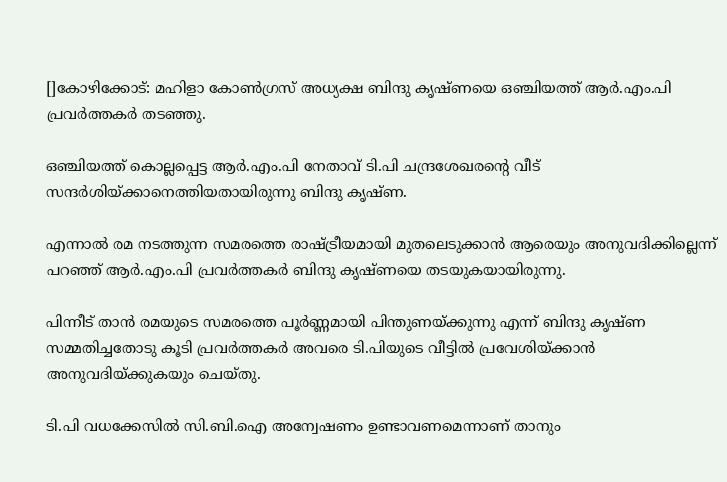[]കോഴിക്കോട്: മഹിളാ കോണ്‍ഗ്രസ് അധ്യക്ഷ ബിന്ദു കൃഷ്ണയെ ഒഞ്ചിയത്ത് ആര്‍.എം.പി പ്രവര്‍ത്തകര്‍ തടഞ്ഞു.

ഒഞ്ചിയത്ത് കൊല്ലപ്പെട്ട ആര്‍.എം.പി നേതാവ് ടി.പി ചന്ദ്രശേഖരന്റെ വീട് സന്ദര്‍ശിയ്ക്കാനെത്തിയതായിരുന്നു ബിന്ദു കൃഷ്ണ.

എന്നാല്‍ രമ നടത്തുന്ന സമരത്തെ രാഷ്ട്രീയമായി മുതലെടുക്കാന്‍ ആരെയും അനുവദിക്കില്ലെന്ന് പറഞ്ഞ് ആര്‍.എം.പി പ്രവര്‍ത്തകര്‍ ബിന്ദു കൃഷ്ണയെ തടയുകയായിരുന്നു.

പിന്നീട് താന്‍ രമയുടെ സമരത്തെ പൂര്‍ണ്ണമായി പിന്തുണയ്ക്കുന്നു എന്ന് ബിന്ദു കൃഷ്ണ സമ്മതിച്ചതോടു കൂടി പ്രവര്‍ത്തകര്‍ അവരെ ടി.പിയുടെ വീട്ടില്‍ പ്രവേശിയ്ക്കാന്‍ അനുവദിയ്ക്കുകയും ചെയ്തു.

ടി.പി വധക്കേസില്‍ സി.ബി.ഐ അന്വേഷണം ഉണ്ടാവണമെന്നാണ് താനും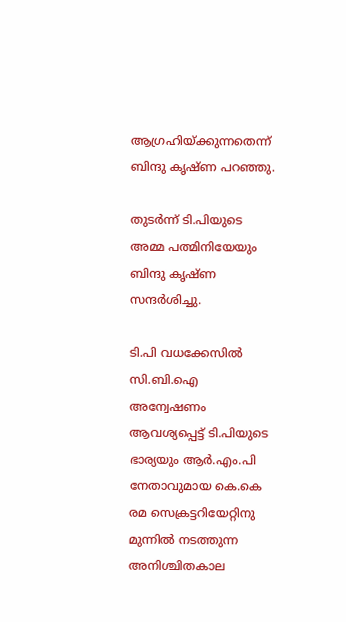ആഗ്രഹിയ്ക്കുന്നതെന്ന് ബിന്ദു കൃഷ്ണ പറഞ്ഞു.

തുടര്‍ന്ന് ടി.പിയുടെ അമ്മ പത്മിനിയേയും ബിന്ദു കൃഷ്ണ സന്ദര്‍ശിച്ചു.

ടി.പി വധക്കേസില്‍ സി.ബി.ഐ അന്വേഷണം ആവശ്യപ്പെട്ട് ടി.പിയുടെ ഭാര്യയും ആര്‍.എം.പി നേതാവുമായ കെ.കെ രമ സെക്രട്ടറിയേറ്റിനു മുന്നില്‍ നടത്തുന്ന അനിശ്ചിതകാല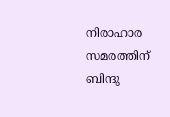നിരാഹാര സമരത്തിന് ബിന്ദു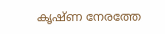കൃഷ്ണ നേരത്തേ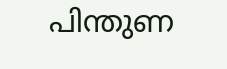പിന്തുണ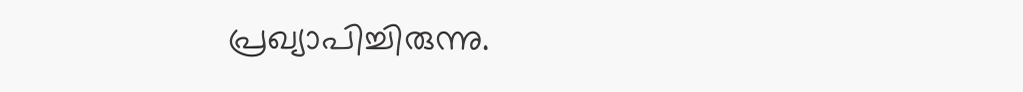പ്രഖ്യാപിച്ചിരുന്നു.